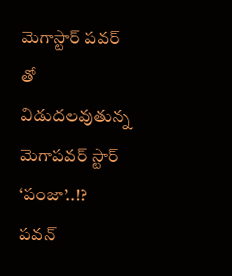మెగాస్టార్ పవర్ తో విడుదలవుతున్న మెగాపవర్ స్టార్ ‘పంజా’..!?
పవన్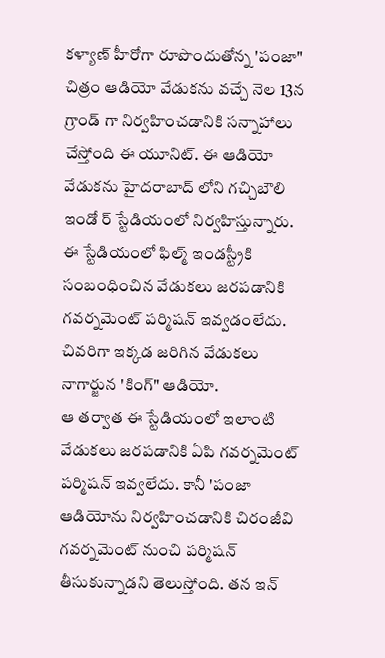కళ్యాణ్ హీరోగా రూపొందుతోన్న 'పంజా" చిత్రం ఆడియో వేడుకను వచ్చే నెల 13న గ్రాండ్ గా నిర్వహించడానికి సన్నాహాలు చేస్తోంది ఈ యూనిట్. ఈ ఆడియో వేడుకను హైదరాబాద్ లోని గచ్చిబౌలి ఇండో ర్ స్టేడియంలో నిర్వహిస్తున్నారు. ఈ స్టేడియంలో ఫిల్మ్ ఇండస్ట్రీకి సంబంధించిన వేడుకలు జరపడానికి గవర్నమెంట్ పర్మిషన్ ఇవ్వడంలేదు. చివరిగా ఇక్కడ జరిగిన వేడుకలు నాగార్జున 'కింగ్" ఆడియో.
ఆ తర్వాత ఈ స్టేడియంలో ఇలాంటి వేడుకలు జరపడానికి ఏపి గవర్నమెంట్ పర్మిషన్ ఇవ్వలేదు. కానీ 'పంజా ఆడియోను నిర్వహించడానికి చిరంజీవి గవర్నమెంట్ నుంచి పర్మిషన్ తీసుకున్నాడని తెలుస్తోంది. తన ఇన్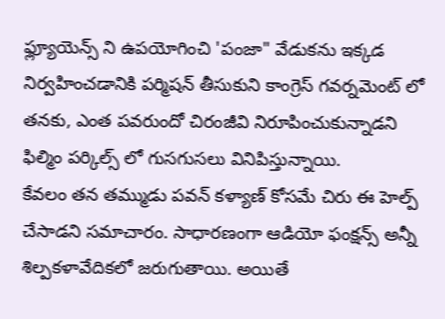ఫ్ల్యూయెన్స్ ని ఉపయోగించి 'పంజా" వేడుకను ఇక్కడ నిర్వహించడానికి పర్మిషన్ తీసుకుని కాంగ్రెస్ గవర్నమెంట్ లో తనకు, ఎంత పవరుందో చిరంజీవి నిరూపించుకున్నాడని ఫిల్మిం పర్కిల్స్ లో గుసగుసలు వినిపిస్తున్నాయి.
కేవలం తన తమ్ముడు పవన్ కళ్యాణ్ కోసమే చిరు ఈ హెల్ప్ చేసాడని సమాచారం. సాధారణంగా ఆడియో ఫంక్షన్స్ అన్నీ శిల్పకళావేదికలో జరుగుతాయి. అయితే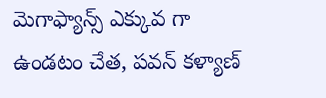మెగాఫ్యాన్స్ ఎక్కువ గా ఉండటం చేత, పవన్ కళ్యాణ్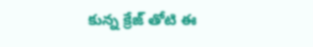కున్న క్రేజ్ తోటి ఈ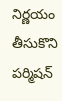నిర్ణయం తీసుకొని పర్మిషన్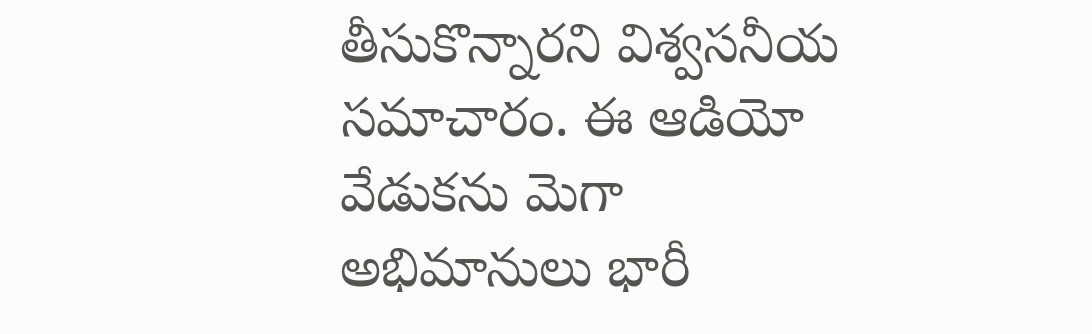తీసుకొన్నారని విశ్వసనీయ సమాచారం. ఈ ఆడియో వేడుకను మెగా అభిమానులు భారీ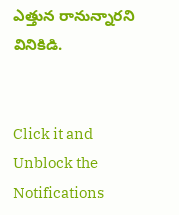ఎత్తున రానున్నారని వినికిడి.


Click it and Unblock the Notifications